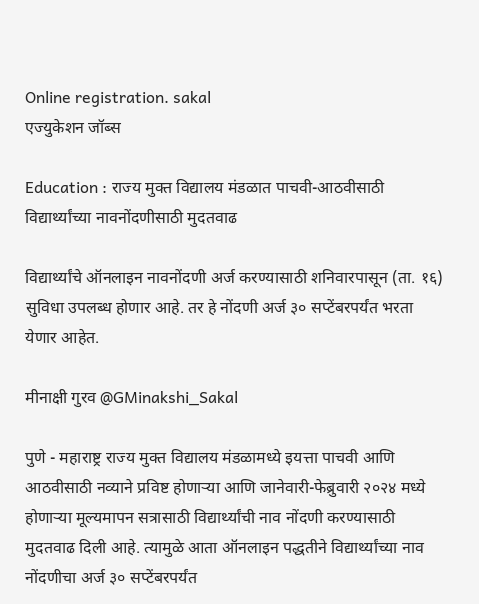Online registration. sakal
एज्युकेशन जॉब्स

Education : राज्य मुक्त विद्यालय मंडळात पाचवी-आठवीसाठी विद्यार्थ्यांच्या नावनोंदणीसाठी मुदतवाढ

विद्यार्थ्यांचे ऑनलाइन नावनोंदणी अर्ज करण्यासाठी शनिवारपासून (ता. १६) सुविधा उपलब्ध होणार आहे. तर हे नोंदणी अर्ज ३० सप्टेंबरपर्यंत भरता येणार आहेत.

मीनाक्षी गुरव @GMinakshi_Sakal

पुणे - महाराष्ट्र राज्य मुक्त विद्यालय मंडळामध्ये इयत्ता पाचवी आणि आठवीसाठी नव्याने प्रविष्ट होणाऱ्या आणि जानेवारी-फेब्रुवारी २०२४ मध्ये होणाऱ्या मूल्यमापन सत्रासाठी विद्यार्थ्यांची नाव नोंदणी करण्यासाठी मुदतवाढ दिली आहे. त्यामुळे आता ऑनलाइन पद्धतीने विद्यार्थ्यांच्या नाव नोंदणीचा अर्ज ३० सप्टेंबरपर्यंत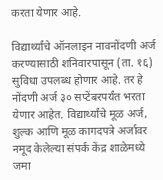करता येणार आहे.

विद्यार्थ्यांचे ऑनलाइन नावनोंदणी अर्ज करण्यासाठी शनिवारपासून (ता. १६) सुविधा उपलब्ध होणार आहे. तर हे नोंदणी अर्ज ३० सप्टेंबरपर्यंत भरता येणार आहेत. विद्यार्थ्यांचे मूळ अर्ज, शुल्क आणि मूळ कागदपत्रे अर्जावर नमूद केलेल्या संपर्क केंद्र शाळेमध्ये जमा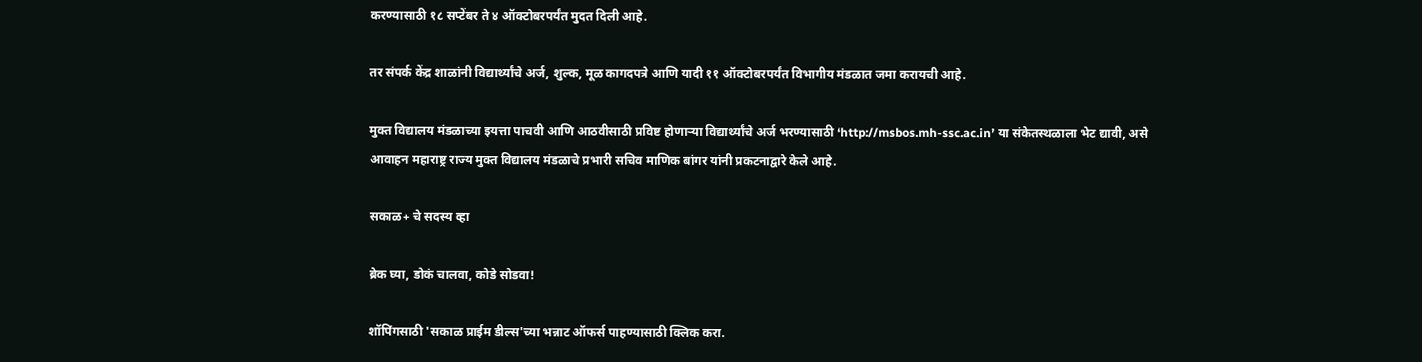करण्यासाठी १८ सप्टेंबर ते ४ ऑक्टोबरपर्यंत मुदत दिली आहे.

तर संपर्क केंद्र शाळांनी विद्यार्थ्यांचे अर्ज, शुल्क, मूळ कागदपत्रे आणि यादी ११ ऑक्टोबरपर्यंत विभागीय मंडळात जमा करायची आहे.

मुक्त विद्यालय मंडळाच्या इयत्ता पाचवी आणि आठवीसाठी प्रविष्ट होणाऱ्या विद्यार्थ्यांचे अर्ज भरण्यासाठी ‘http://msbos.mh-ssc.ac.in’ या संकेतस्थळाला भेट द्यावी, असे आवाहन महाराष्ट्र राज्य मुक्त विद्यालय मंडळाचे प्रभारी सचिव माणिक बांगर यांनी प्रकटनाद्वारे केले आहे.

सकाळ+ चे सदस्य व्हा

ब्रेक घ्या, डोकं चालवा, कोडे सोडवा!

शॉपिंगसाठी 'सकाळ प्राईम डील्स'च्या भन्नाट ऑफर्स पाहण्यासाठी क्लिक करा.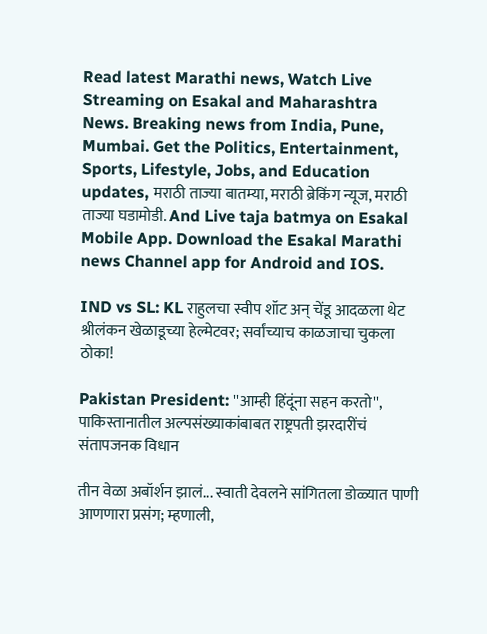Read latest Marathi news, Watch Live Streaming on Esakal and Maharashtra News. Breaking news from India, Pune, Mumbai. Get the Politics, Entertainment, Sports, Lifestyle, Jobs, and Education updates, मराठी ताज्या बातम्या, मराठी ब्रेकिंग न्यूज, मराठी ताज्या घडामोडी. And Live taja batmya on Esakal Mobile App. Download the Esakal Marathi news Channel app for Android and IOS.

IND vs SL: KL राहुलचा स्वीप शॉट अन् चेंडू आदळला थेट श्रीलंकन खेळाडूच्या हेल्मेटवर; सर्वांच्याच काळजाचा चुकला ठोका!

Pakistan President: ''आम्ही हिंदूंना सहन करतो'', पाकिस्तानातील अल्पसंख्याकांबाबत राष्ट्रपती झरदारींचं संतापजनक विधान

तीन वेळा अबॉर्शन झालं... स्वाती देवलने सांगितला डोळ्यात पाणी आणणारा प्रसंग; म्हणाली,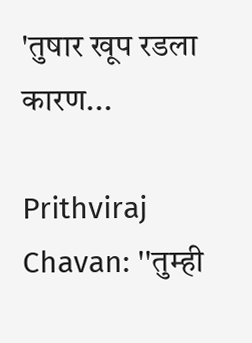'तुषार खूप रडला कारण...

Prithviraj Chavan: ''तुम्ही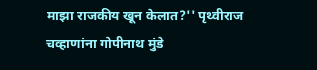माझा राजकीय खून केलात?'' पृथ्वीराज चव्हाणांना गोपीनाथ मुंडे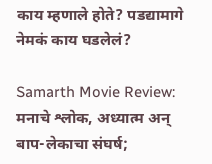काय म्हणाले होते? पडद्यामागे नेमकं काय घडलेलं?

Samarth Movie Review: मनाचे श्लोक, अध्यात्म अन् बाप-लेकाचा संघर्ष;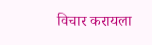विचार करायला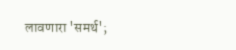लावणारा 'समर्थ';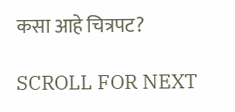कसा आहे चित्रपट?

SCROLL FOR NEXT